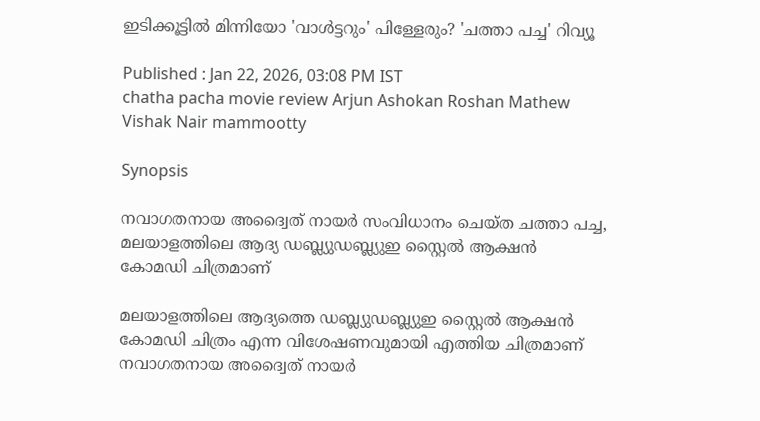ഇടിക്കൂട്ടില്‍ മിന്നിയോ 'വാള്‍ട്ടറും' പിള്ളേരും? 'ചത്താ പച്ച' റിവ്യൂ

Published : Jan 22, 2026, 03:08 PM IST
chatha pacha movie review Arjun Ashokan Roshan Mathew Vishak Nair mammootty

Synopsis

നവാഗതനായ അദ്വൈത് നായർ സംവിധാനം ചെയ്ത ചത്താ പച്ച, മലയാളത്തിലെ ആദ്യ ഡബ്ല്യുഡബ്ല്യുഇ സ്റ്റൈൽ ആക്ഷൻ കോമഡി ചിത്രമാണ്

മലയാളത്തിലെ ആദ്യത്തെ ഡബ്ല്യുഡബ്ല്യുഇ സ്റ്റൈല്‍ ആക്ഷന്‍ കോമഡി ചിത്രം എന്ന വിശേഷണവുമായി എത്തിയ ചിത്രമാണ് നവാഗതനായ അദ്വൈത് നായര്‍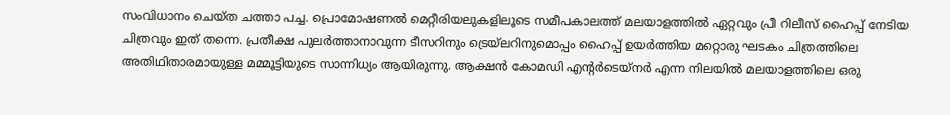സംവിധാനം ചെയ്ത ചത്താ പച്ച. പ്രൊമോഷണല്‍ മെറ്റീരിയലുകളിലൂടെ സമീപകാലത്ത് മലയാളത്തില്‍ ഏറ്റവും പ്രീ റിലീസ് ഹൈപ്പ് നേടിയ ചിത്രവും ഇത് തന്നെ. പ്രതീക്ഷ പുലര്‍ത്താനാവുന്ന ടീസറിനും ട്രെയ്‍ലറിനുമൊപ്പം ഹൈപ്പ് ഉയര്‍ത്തിയ മറ്റൊരു ഘടകം ചിത്രത്തിലെ അതിഥിതാരമായുള്ള മമ്മൂട്ടിയുടെ സാന്നിധ്യം ആയിരുന്നു. ആക്ഷന്‍ കോമഡി എന്‍റര്‍ടെയ്നര്‍ എന്ന നിലയില്‍ മലയാളത്തിലെ ഒരു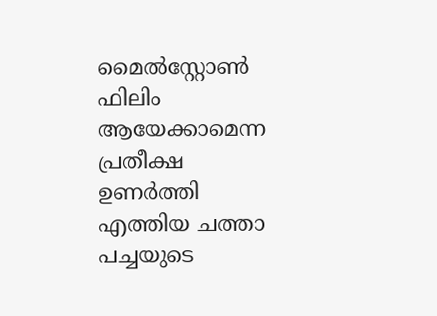മൈല്‍സ്റ്റോണ്‍ ഫിലിം ആയേക്കാമെന്ന പ്രതീക്ഷ ഉണര്‍ത്തി എത്തിയ ചത്താ പച്ചയുടെ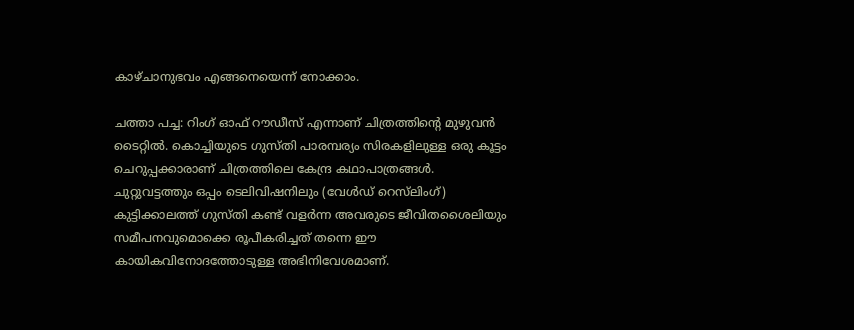കാഴ്ചാനുഭവം എങ്ങനെയെന്ന് നോക്കാം.

ചത്താ പച്ച: റിംഗ് ഓഫ് റൗഡീസ് എന്നാണ് ചിത്രത്തിന്‍റെ മുഴുവന്‍ ടൈറ്റില്‍. കൊച്ചിയുടെ ഗുസ്തി പാരമ്പര്യം സിരകളിലുള്ള ഒരു കൂട്ടം ചെറുപ്പക്കാരാണ് ചിത്രത്തിലെ കേന്ദ്ര കഥാപാത്രങ്ങള്‍. ചുറ്റുവട്ടത്തും ഒപ്പം ടെലിവിഷനിലും (വേള്‍ഡ് റെസ്‍ലിംഗ്) കുട്ടിക്കാലത്ത് ഗുസ്തി കണ്ട് വളര്‍ന്ന അവരുടെ ജീവിതശൈലിയും സമീപനവുമൊക്കെ രൂപീകരിച്ചത് തന്നെ ഈ കായികവിനോദത്തോടുള്ള അഭിനിവേശമാണ്.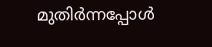മുതിര്‍ന്നപ്പോള്‍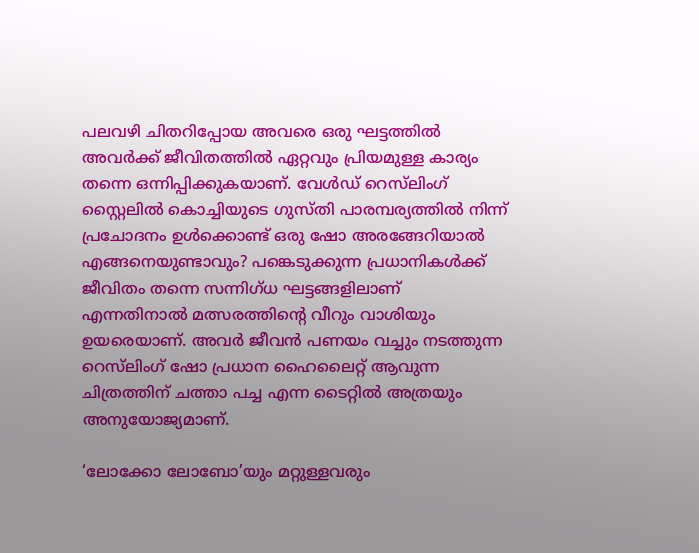പലവഴി ചിതറിപ്പോയ അവരെ ഒരു ഘട്ടത്തില്‍ അവര്‍ക്ക് ജീവിതത്തില്‍ ഏറ്റവും പ്രിയമുള്ള കാര്യം തന്നെ ഒന്നിപ്പിക്കുകയാണ്. വേള്‍ഡ് റെസ്‍ലിംഗ് സ്റ്റൈലില്‍ കൊച്ചിയുടെ ഗുസ്തി പാരമ്പര്യത്തില്‍ നിന്ന് പ്രചോദനം ഉള്‍ക്കൊണ്ട് ഒരു ഷോ അരങ്ങേറിയാല്‍ എങ്ങനെയുണ്ടാവും? പങ്കെടുക്കുന്ന പ്രധാനികള്‍ക്ക് ജീവിതം തന്നെ സന്നിഗ്ധ ഘട്ടങ്ങളിലാണ് എന്നതിനാല്‍ മത്സരത്തിന്‍റെ വീറും വാശിയും ഉയരെയാണ്. അവര്‍ ജീവന്‍ പണയം വച്ചും നടത്തുന്ന റെസ്‍ലിംഗ് ഷോ പ്രധാന ഹൈലൈറ്റ് ആവുന്ന ചിത്രത്തിന് ചത്താ പച്ച എന്ന ടൈറ്റില്‍ അത്രയും അനുയോജ്യമാണ്.

‘ലോക്കോ ലോബോ’യും മറ്റുള്ളവരും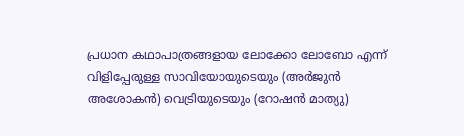പ്രധാന കഥാപാത്രങ്ങളായ ലോക്കോ ലോബോ എന്ന് വിളിപ്പേരുള്ള സാവിയോയുടെയും (അര്‍ജുന്‍ അശോകന്‍) വെട്രിയുടെയും (റോഷന്‍ മാത്യു)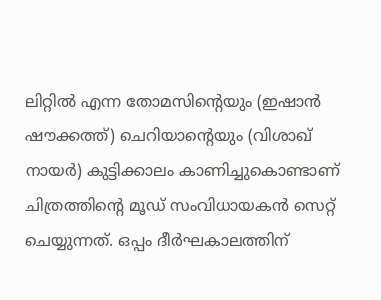ലിറ്റില്‍ എന്ന തോമസിന്‍റെയും (ഇഷാന്‍ ഷൗക്കത്ത്) ചെറിയാന്‍റെയും (വിശാഖ് നായര്‍) കുട്ടിക്കാലം കാണിച്ചുകൊണ്ടാണ് ചിത്രത്തിന്‍റെ മൂഡ് സംവിധായകന്‍ സെറ്റ് ചെയ്യുന്നത്. ഒപ്പം ദീര്‍ഘകാലത്തിന്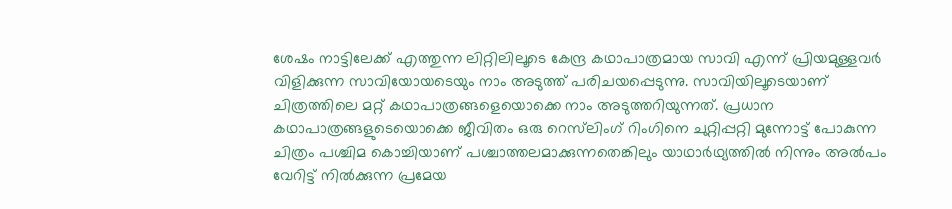ശേഷം നാട്ടിലേക്ക് എത്തുന്ന ലിറ്റിലിലൂടെ കേന്ദ്ര കഥാപാത്രമായ സാവി എന്ന് പ്രിയമുള്ളവര്‍ വിളിക്കുന്ന സാവിയോയടെയും നാം അടുത്ത് പരിചയപ്പെടുന്നു. സാവിയിലൂടെയാണ് ചിത്രത്തിലെ മറ്റ് കഥാപാത്രങ്ങളെയൊക്കെ നാം അടുത്തറിയുന്നത്. പ്രധാന കഥാപാത്രങ്ങളുടെയൊക്കെ ജീവിതം ഒരു റെസ്‍ലിംഗ് റിംഗിനെ ചുറ്റിപ്പറ്റി മുന്നോട്ട് പോകുന്ന ചിത്രം പശ്ചിമ കൊച്ചിയാണ് പശ്ചാത്തലമാക്കുന്നതെങ്കിലും യാഥാര്‍ഥ്യത്തില്‍ നിന്നും അല്‍പം വേറിട്ട് നില്‍ക്കുന്ന പ്രമേയ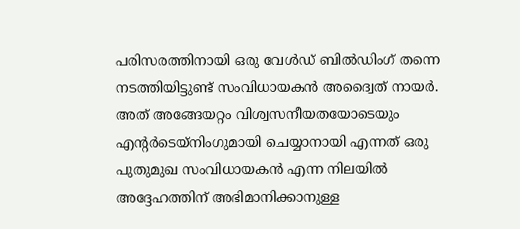പരിസരത്തിനായി ഒരു വേള്‍ഡ് ബില്‍ഡിംഗ് തന്നെ നടത്തിയിട്ടുണ്ട് സംവിധായകന്‍ അദ്വൈത് നായര്‍. അത് അങ്ങേയറ്റം വിശ്വസനീയതയോടെയും എന്‍റര്‍ടെയ്നിംഗുമായി ചെയ്യാനായി എന്നത് ഒരു പുതുമുഖ സംവിധായകന്‍ എന്ന നിലയില്‍ അദ്ദേഹത്തിന് അഭിമാനിക്കാനുള്ള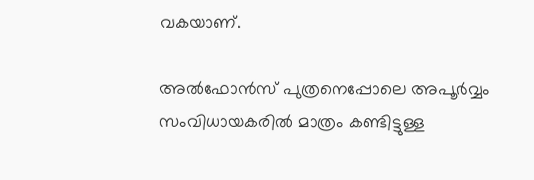വകയാണ്.

അല്‍ഫോന്‍സ് പുത്രനെപ്പോലെ അപൂര്‍വ്വം സംവിധായകരില്‍ മാത്രം കണ്ടിട്ടുള്ള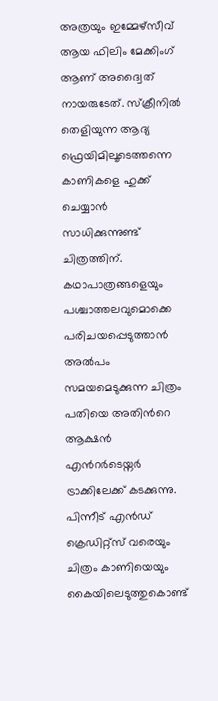അത്രയും ഇമ്മേഴ്സീവ് ആയ ഫിലിം മേക്കിംഗ് ആണ് അദ്വൈത് നായരുടേത്. സ്ക്രീനില്‍ തെളിയുന്ന ആദ്യ ഫ്രെയിമിലൂടെത്തന്നെ കാണികളെ ഹുക്ക് ചെയ്യാന്‍ സാധിക്കുന്നുണ്ട് ചിത്രത്തിന്. കഥാപാത്രങ്ങളെയും പശ്ചാത്തലവുമൊക്കെ പരിചയപ്പെടുത്താന്‍ അല്‍പം സമയമെടുക്കുന്ന ചിത്രം പതിയെ അതിന്‍റെ ആക്ഷന്‍ എന്‍റര്‍ടെയ്നര്‍ ട്രാക്കിലേക്ക് കടക്കുന്നു. പിന്നീട് എന്‍ഡ് ക്രെഡിറ്റ്സ് വരെയും ചിത്രം കാണിയെയും കൈയിലെടുത്തുകൊണ്ട്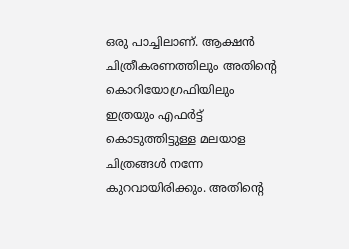ഒരു പാച്ചിലാണ്. ആക്ഷന്‍ ചിത്രീകരണത്തിലും അതിന്‍റെ കൊറിയോഗ്രഫിയിലും ഇത്രയും എഫര്‍ട്ട് കൊടുത്തിട്ടുള്ള മലയാള ചിത്രങ്ങള്‍ നന്നേ കുറവായിരിക്കും. അതിന്‍റെ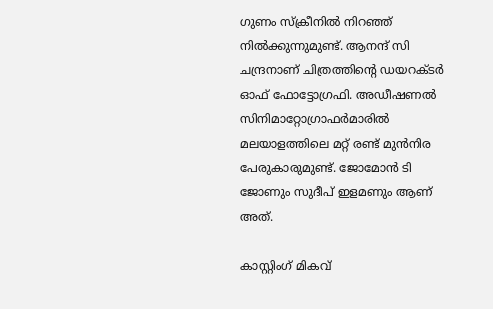ഗുണം സ്ക്രീനില്‍ നിറഞ്ഞ് നില്‍ക്കുന്നുമുണ്ട്. ആനന്ദ് സി ചന്ദ്രനാണ് ചിത്രത്തിന്‍റെ ഡയറക്ടര്‍ ഓഫ് ഫോട്ടോഗ്രഫി. അഡീഷണല്‍ സിനിമാറ്റോഗ്രാഫര്‍മാരില്‍ മലയാളത്തിലെ മറ്റ് രണ്ട് മുന്‍നിര പേരുകാരുമുണ്ട്. ജോമോന്‍ ടി ജോണും സുദീപ് ഇളമണും ആണ് അത്.

കാസ്റ്റിംഗ് മികവ്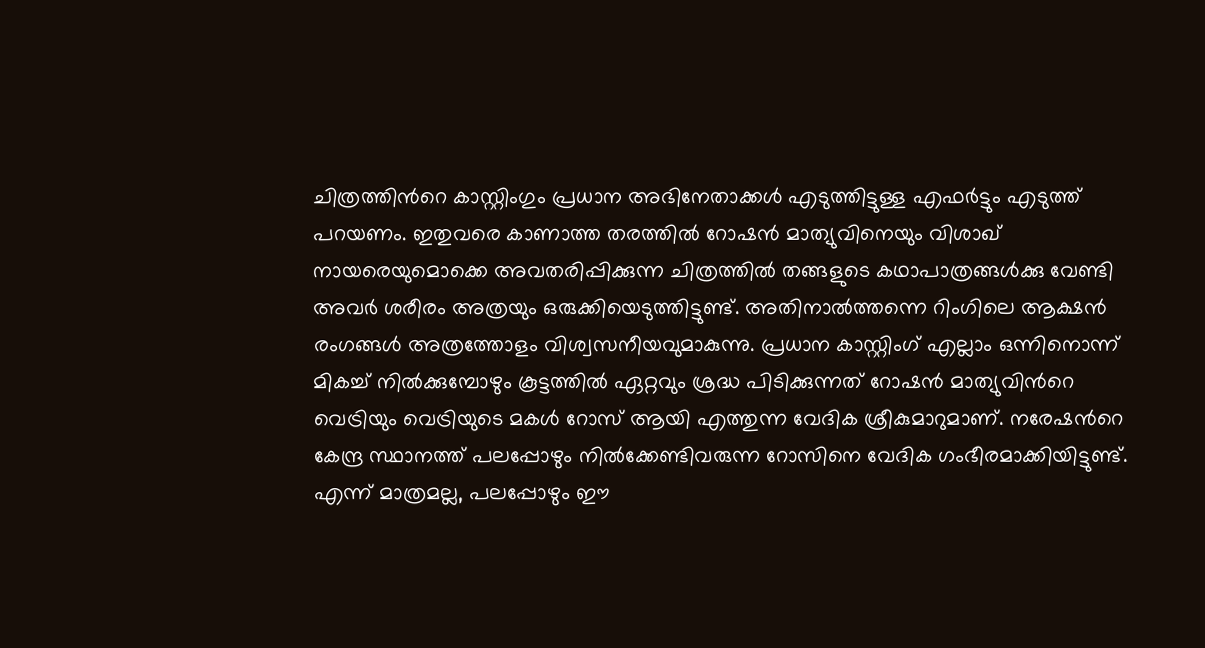ചിത്രത്തിന്‍റെ കാസ്റ്റിംഗും പ്രധാന അഭിനേതാക്കള്‍ എടുത്തിട്ടുള്ള എഫര്‍ട്ടും എടുത്ത് പറയണം. ഇതുവരെ കാണാത്ത തരത്തില്‍ റോഷന്‍ മാത്യുവിനെയും വിശാഖ് നായരെയുമൊക്കെ അവതരിപ്പിക്കുന്ന ചിത്രത്തില്‍ തങ്ങളുടെ കഥാപാത്രങ്ങള്‍ക്കു വേണ്ടി അവര്‍ ശരീരം അത്രയും ഒരുക്കിയെടുത്തിട്ടുണ്ട്. അതിനാല്‍ത്തന്നെ റിംഗിലെ ആക്ഷന്‍ രംഗങ്ങള്‍ അത്രത്തോളം വിശ്വസനീയവുമാകുന്നു. പ്രധാന കാസ്റ്റിംഗ് എല്ലാം ഒന്നിനൊന്ന് മികച്ച് നില്‍ക്കുമ്പോഴും കൂട്ടത്തില്‍ ഏറ്റവും ശ്രദ്ധ പിടിക്കുന്നത് റോഷന്‍ മാത്യുവിന്‍റെ വെട്രിയും വെട്രിയുടെ മകള്‍ റോസ് ആയി എത്തുന്ന വേദിക ശ്രീകുമാറുമാണ്. നരേഷന്‍റെ കേന്ദ്ര സ്ഥാനത്ത് പലപ്പോഴും നില്‍ക്കേണ്ടിവരുന്ന റോസിനെ വേദിക ഗംഭീരമാക്കിയിട്ടുണ്ട്. എന്ന് മാത്രമല്ല, പലപ്പോഴും ഈ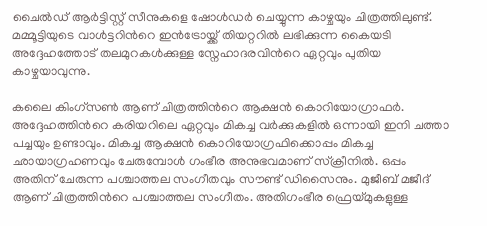ചൈല്‍ഡ് ആര്‍ട്ടിസ്റ്റ് സീനുകളെ ഷോള്‍ഡര്‍ ചെയ്യുന്ന കാഴ്ചയും ചിത്രത്തിലുണ്ട്. മമ്മൂട്ടിയുടെ വാള്‍ട്ടറിന്‍റെ ഇന്‍ട്രോയ്ക്ക് തിയറ്ററില്‍ ലഭിക്കുന്ന കൈയടി അദ്ദേഹത്തോട് തലമുറകള്‍ക്കുള്ള സ്നേഹാദരവിന്‍റെ ഏറ്റവും പുതിയ കാഴ്ചയാവുന്നു.

കലൈ കിംഗ്സണ്‍ ആണ് ചിത്രത്തിന്‍റെ ആക്ഷന്‍ കൊറിയോഗ്രാഫര്‍. അദ്ദേഹത്തിന്‍റെ കരിയറിലെ ഏറ്റവും മികച്ച വര്‍ക്കുകളില്‍ ഒന്നായി ഇനി ചത്താ പച്ചയും ഉണ്ടാവും. മികച്ച ആക്ഷന്‍ കൊറിയോഗ്രഫിക്കൊപ്പം മികച്ച ഛായാഗ്രഹണവും ചേരുമ്പോള്‍ ഗംഭീര അനുഭവമാണ് സ്ക്രീനില്‍. ഒപ്പം അതിന് ചേരുന്ന പശ്ചാത്തല സംഗീതവും സൗണ്ട് ഡിസൈനും. മുജീബ് മജീദ് ആണ് ചിത്രത്തിന്‍റെ പശ്ചാത്തല സംഗീതം. അതിഗംഭീര ഫ്രെയ്മുകളുള്ള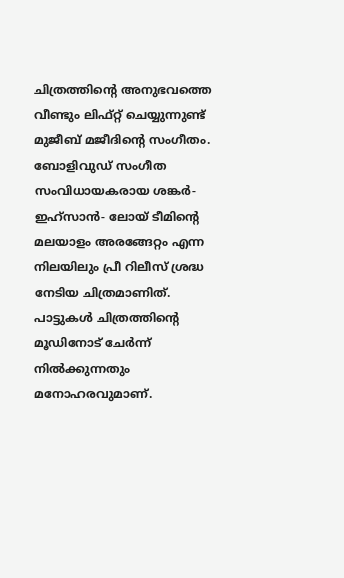ചിത്രത്തിന്‍റെ അനുഭവത്തെ വീണ്ടും ലിഫ്റ്റ് ചെയ്യുന്നുണ്ട് മുജീബ് മജീദിന്‍റെ സംഗീതം. ബോളിവുഡ് സംഗീത സംവിധായകരായ ശങ്കർ- ഇഹ്സാൻ- ലോയ് ടീമിന്‍റെ മലയാളം അരങ്ങേറ്റം എന്ന നിലയിലും പ്രീ റിലീസ് ശ്രദ്ധ നേടിയ ചിത്രമാണിത്. പാട്ടുകള്‍ ചിത്രത്തിന്‍റെ മൂഡിനോട് ചേര്‍ന്ന് നില്‍ക്കുന്നതും മനോഹരവുമാണ്.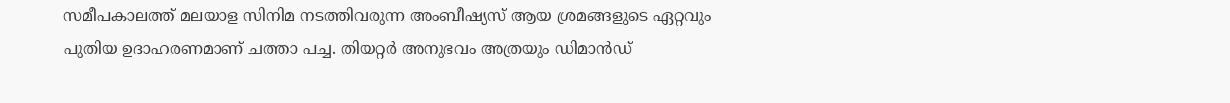സമീപകാലത്ത് മലയാള സിനിമ നടത്തിവരുന്ന അംബീഷ്യസ് ആയ ശ്രമങ്ങളുടെ ഏറ്റവും പുതിയ ഉദാഹരണമാണ് ചത്താ പച്ച. തിയറ്റര്‍ അനുഭവം അത്രയും ഡിമാന്‍ഡ്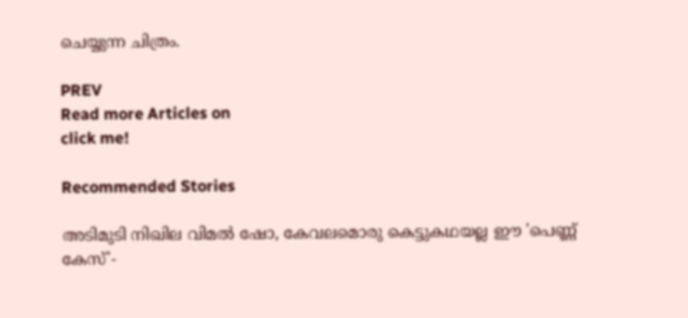ചെയ്യുന്ന ചിത്രം.

PREV
Read more Articles on
click me!

Recommended Stories

അടിമുടി നിഖില വിമൽ ഷോ, കേവലമൊരു കെട്ടുകഥയല്ല ഈ 'പെണ്ണ് കേസ്'-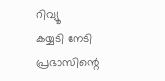റിവ്യൂ
കയ്യടി നേടി പ്രഭാസിന്റെ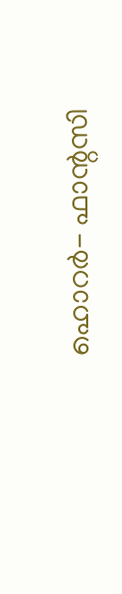ഹൊറർ- ഫാന്റസി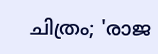ചിത്രം; 'രാജ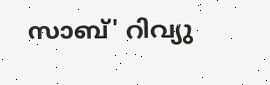സാബ്' റിവ്യു